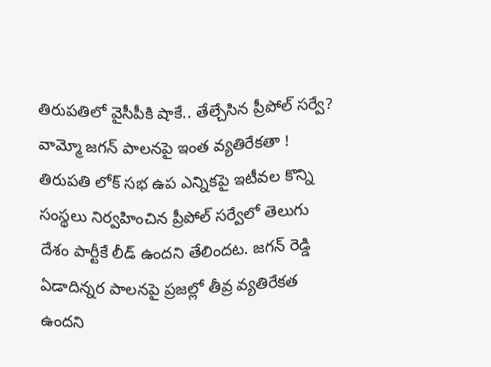తిరుపతిలో వైసీపీకి షాకే.. తేల్చేసిన ప్రీపోల్ సర్వే? వామ్మో జగన్ పాలనపై ఇంత వ్యతిరేకతా !
తిరుపతి లోక్ సభ ఉప ఎన్నికపై ఇటీవల కొన్ని సంస్థలు నిర్వహించిన ప్రీపోల్ సర్వేలో తెలుగు దేశం పార్టీకే లీడ్ ఉందని తేలిందట. జగన్ రెడ్డి ఏడాదిన్నర పాలనపై ప్రజల్లో తీవ్ర వ్యతిరేకత ఉందని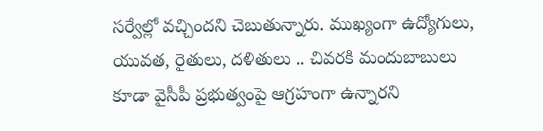సర్వేల్లో వచ్చిందని చెబుతున్నారు. ముఖ్యంగా ఉద్యోగులు, యువత, రైతులు, దళితులు .. చివరకి మందుబాబులు కూడా వైసీపీ ప్రభుత్వంపై ఆగ్రహంగా ఉన్నారని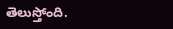తెలుస్తోంది.